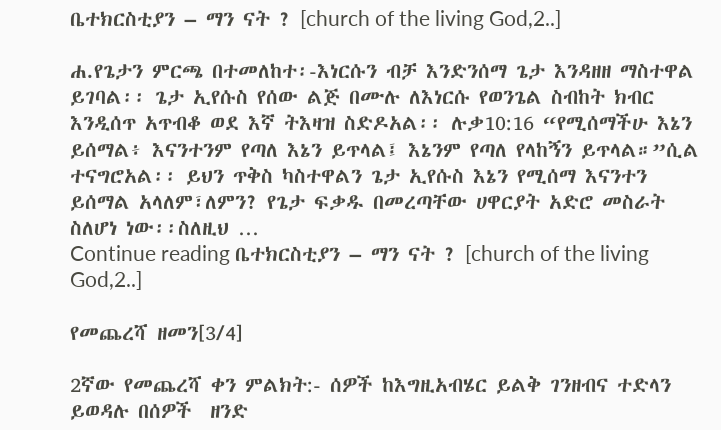ቤተክርስቲያን – ማን ናት ? [church of the living God,2..]

ሐ.የጌታን ምርጫ በተመለከተ፡-እነርሱን ብቻ እንድንሰማ ጌታ እንዳዘዘ ማስተዋል ይገባል፡፡ ጌታ ኢየሱስ የሰው ልጅ በሙሉ ለእነርሱ የወንጌል ስብከት ክብር እንዲሰጥ አጥብቆ ወደ እኛ ትእዛዝ ስድዶአል፡፡ ሉቃ10:16 “የሚሰማችሁ እኔን ይሰማል፥ እናንተንም የጣለ እኔን ይጥላል፤ እኔንም የጣለ የላከኝን ይጥላል።”ሲል ተናግሮአል፡፡ ይህን ጥቅስ ካስተዋልን ጌታ ኢየሱስ እኔን የሚሰማ እናንተን ይሰማል አላለም፣ለምን? የጌታ ፍቃዱ በመረጣቸው ሀዋርያት አድሮ መስራት ስለሆነ ነው፡፡ስለዚህ …
Continue reading ቤተክርስቲያን – ማን ናት ? [church of the living God,2..]

የመጨረሻ ዘመን[3/4]

2ኛው የመጨረሻ ቀን ምልክት:- ሰዎች ከእግዚአብሄር ይልቅ ገንዘብና ተድላን ይወዳሉ በሰዎች  ዘንድ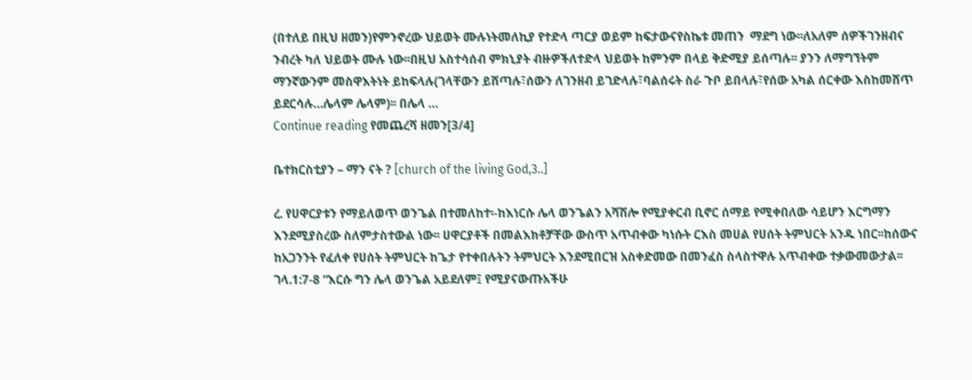(በተለይ በዚህ ዘመን)የምንኖረው ህይወት ሙሉነትመለኪያ የተድላ ጣርያ ወይም ከፍታውናየስኬቱ መጠን  ማደግ ነው፡፡ለአለም ሰዎችገንዘብና ንብረት ካለ ህይወት ሙሉ ነው፡፡በዚህ አስተሳሰብ ምክኒያት ብዙዎችለተድላ ህይወት ከምንም በላይ ቅድሚያ ይሰጣሉ፡፡ ያንን ለማግኘትም ማንኛውንም መስዋእትነት ይከፍላሉ(ገላቸውን ይሸጣሉ፣ሰውን ለገንዘብ ይገድላሉ፣ባልሰሩት ስራ ጉቦ ይበላሉ፣የሰው አካል ሰርቀው እስከመሸጥ ይደርሳሉ…ሌላም ሌላም)፡፡ በሌላ …
Continue reading የመጨረሻ ዘመን[3/4]

ቤተክርስቲያን – ማን ናት ? [church of the living God,3..]

ረ. የሀዋርያቱን የማይለወጥ ወንጌል በተመለከተ፡-ከእነርሱ ሌላ ወንጌልን አሻሽሎ የሚያቀርብ ቢኖር ሰማይ የሚቀበለው ሳይሆን እርግማን እንደሚያስረው ስለምታስተውል ነው፡፡ ሀዋርያቶች በመልእክቶቻቸው ውስጥ አጥብቀው ካነሱት ርእስ መሀል የሀሰት ትምህርት አንዱ ነበር፡፡ከሰውና ከአጋንንት የፈለቀ የሀሰት ትምህርት ከጌታ የተቀበሉትን ትምህርት እንደሚበርዝ አስቀድመው በመንፈስ ስላስተዋሉ አጥብቀው ተቃውመውታል፡፡ ገላ.1:7-8 “እርሱ ግን ሌላ ወንጌል አይደለም፤ የሚያናውጡአችሁ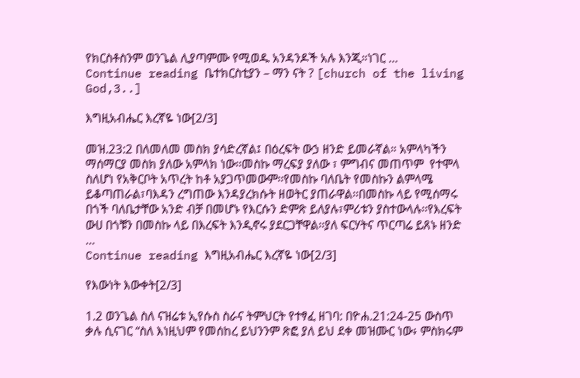የክርስቶስንም ወንጌል ሊያጣምሙ የሚወዱ አንዳንዶች አሉ እንጂ።ነገር …
Continue reading ቤተክርስቲያን – ማን ናት ? [church of the living God,3..]

እግዚአብሔር እረኛዬ ነው[2/3]

መዝ.23:2 በለመለመ መስክ ያሳድረኛል፤ በዕረፍት ውኃ ዘንድ ይመራኛል። አምላካችን ማሰማርያ መስክ ያለው አምላክ ነው፡፡መስኩ ማረፍያ ያለው ፣ ምግብና መጠጥም  የተሞላ ስለሆነ የአቅርቦት አጥረት ከቶ አያጋጥመውም፡፡የመስኩ ባለቤት የመስኩን ልምላሜ ይቆጣጠራል፣ባእዳን ረግጠው እንዳያረክሱት ዘወትር ያጠራዋል፡፡በመስኩ ላይ የሚሰማሩ በጎች ባለቤታቸው አንድ ብቻ በመሆኑ የእርሱን ድምጽ ይለያሉ፣ምሪቱን ያስተውላሉ፡፡የእረፍት ውሀ በጎቹን በመስኩ ላይ በእረፍት እንዲኖሩ ያደርጋቸዋል፡፡ያለ ፍርሃትና ጥርጣሬ ይጸኑ ዘንድ …
Continue reading እግዚአብሔር እረኛዬ ነው[2/3]

የእውነት እውቀት[2/3]

1.2 ወንጌል ስለ ናዝሬቱ ኢየሱስ ስራና ትምህርት የተፃፈ ዘገባ: በዮሐ.21:24-25 ውስጥ ቃሉ ሲናገር “ስለ እነዚህም የመሰከረ ይህንንም ጽፎ ያለ ይህ ደቀ መዝሙር ነው፥ ምስክሩም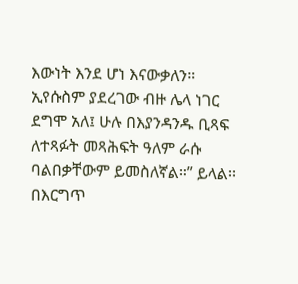እውነት እንደ ሆነ እናውቃለን። ኢየሱስም ያደረገው ብዙ ሌላ ነገር ደግሞ አለ፤ ሁሉ በእያንዳንዱ ቢጻፍ ለተጻፉት መጻሕፍት ዓለም ራሱ ባልበቃቸውም ይመስለኛል።” ይላል፡፡በእርግጥ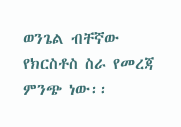ወንጌል ብቸኛው የክርስቶስ ስራ የመረጃ ምንጭ ነው፡፡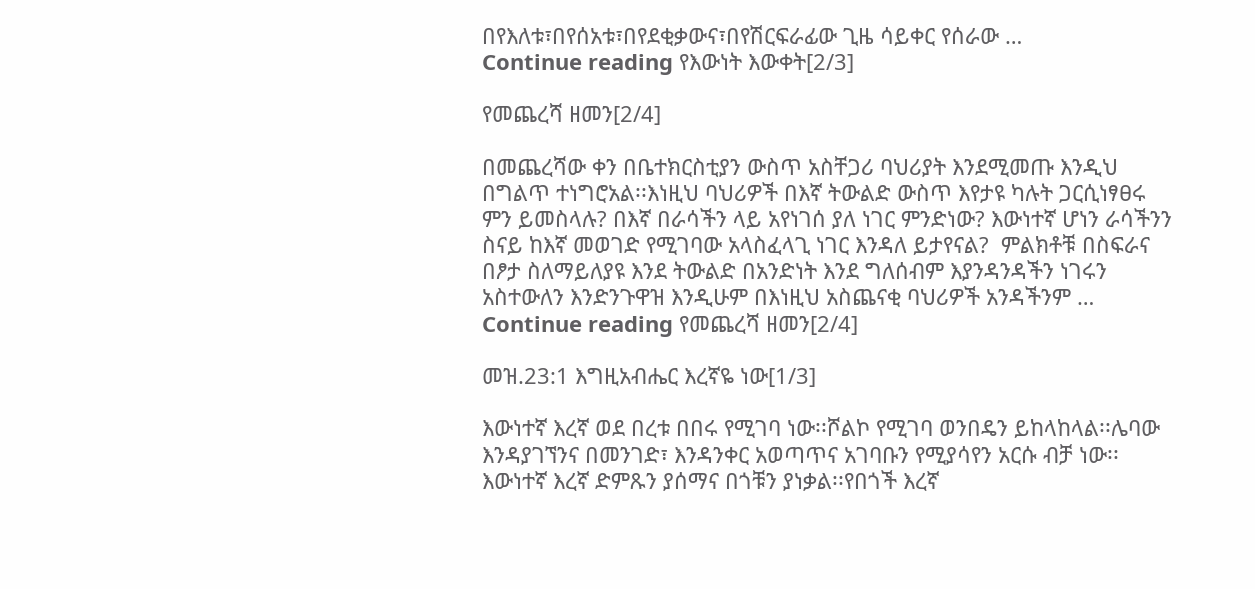በየእለቱ፣በየሰአቱ፣በየደቂቃውና፣በየሽርፍራፊው ጊዜ ሳይቀር የሰራው …
Continue reading የእውነት እውቀት[2/3]

የመጨረሻ ዘመን[2/4]

በመጨረሻው ቀን በቤተክርስቲያን ውስጥ አስቸጋሪ ባህሪያት እንደሚመጡ እንዲህ በግልጥ ተነግሮአል፡፡እነዚህ ባህሪዎች በእኛ ትውልድ ውስጥ እየታዩ ካሉት ጋርሲነፃፀሩ ምን ይመስላሉ? በእኛ በራሳችን ላይ አየነገሰ ያለ ነገር ምንድነው? እውነተኛ ሆነን ራሳችንን ስናይ ከእኛ መወገድ የሚገባው አላስፈላጊ ነገር እንዳለ ይታየናል?  ምልክቶቹ በስፍራና በፆታ ስለማይለያዩ እንደ ትውልድ በአንድነት እንደ ግለሰብም እያንዳንዳችን ነገሩን አስተውለን እንድንጉዋዝ እንዲሁም በእነዚህ አስጨናቂ ባህሪዎች አንዳችንም …
Continue reading የመጨረሻ ዘመን[2/4]

መዝ.23:1 እግዚአብሔር እረኛዬ ነው[1/3]

እውነተኛ እረኛ ወደ በረቱ በበሩ የሚገባ ነው፡፡ሾልኮ የሚገባ ወንበዴን ይከላከላል፡፡ሌባው እንዳያገኘንና በመንገድ፣ እንዳንቀር አወጣጥና አገባቡን የሚያሳየን አርሱ ብቻ ነው፡፡እውነተኛ እረኛ ድምጹን ያሰማና በጎቹን ያነቃል፡፡የበጎች እረኛ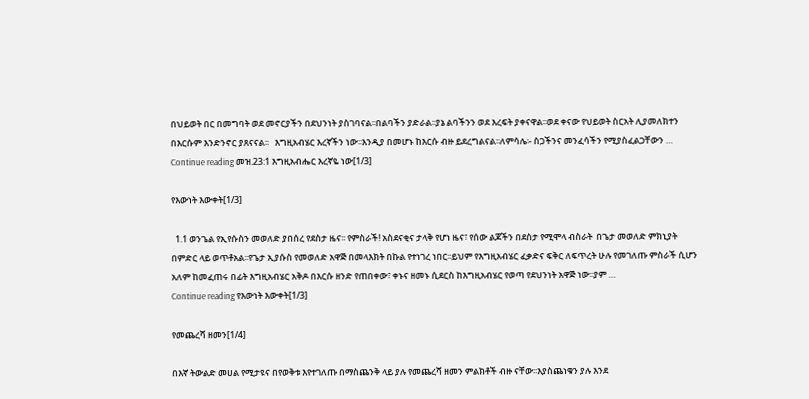በህይወት በር በመግባት ወደ መኖርያችን በደህንነት ያስገባናል፡፡በልባችን ያድራል፡፡ያኔ ልባችንን ወደ እረፍት ያቀናዋል፡፡ወደ ቀናው የህይወት ስርአት ሊያመለክተን በእርሱም እንድንኖር ያጸናናል፡፡   እግዚአብሄር እረኛችን ነው፡፡እንዲያ በመሆኑ ከእርሱ ብዙ ይደረግልናል፡፡ለምሳሌ፡- ስጋችንና መንፈሳችን የሚያስፈልጋቸውን …
Continue reading መዝ.23:1 እግዚአብሔር እረኛዬ ነው[1/3]

የእውነት እውቀት[1/3]

  1.1 ወንጌል የኢየሱስን መወለድ ያበሰረ የደስታ ዜና፡፡ የምስራች! አስደናቂና ታላቅ የሆነ ዜና፣ የሰው ልጆችን በደስታ የሚሞላ ብስራት  በጌታ መወለድ ምክኒያት በምድር ላይ ወጥቶአል፡፡የጌታ ኢያሱስ የመወለድ አዋጅ በመላእክት በኩል የተነገረ ነበር፡፡ይህም የእግዚአብሄር ፈቃድና ፍቅር ለፍጥረት ሁሉ የመገለጡ ምስራች ሲሆን አለም ከመፈጠሩ በፊት እግዚአብሄር አቅዶ በእርሱ ዘንድ የጠበቀው፣ ቀኑና ዘመኑ ሲደርስ ከእግዚአብሄር የወጣ የደህንነት አዋጅ ነው፡፡ያም …
Continue reading የእውነት እውቀት[1/3]

የመጨረሻ ዘመን[1/4]

በእኛ ትውልድ መሀል የሚታዩና በየወቅቱ እየተገለጡ በማስጨንቅ ላይ ያሉ የመጨረሻ ዘመን ምልክቶች ብዙ ናቸው፡፡እያስጨነቁን ያሉ እንደ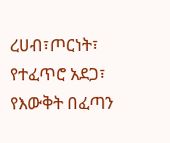ረሀብ፣ጦርነት፣ የተፈጥሮ አደጋ፣ የእውቅት በፈጣን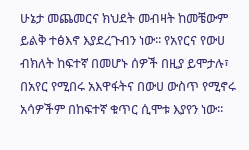ሁኔታ መጨመርና ክህደት መብዛት ከመቼውም ይልቅ ተፅእኖ እያደረጉብን ነው፡፡ የአየርና የውሀ ብክለት ከፍተኛ በመሆኑ ሰዎች በዚያ ይሞታሉ፣ በአየር የሚበሩ አእዋፋትና በውሀ ውስጥ የሚኖሩ አሳዎችም በከፍተኛ ቁጥር ሲሞቱ እያየን ነው፡፡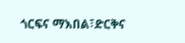ጎርፍና ማእበል፣ድርቅና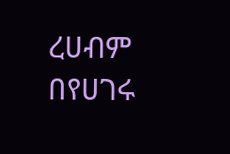ረሀብም በየሀገሩ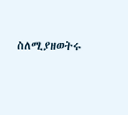ስለሚያዘወትሩ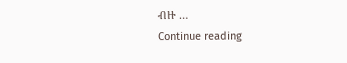ብዙ …
Continue reading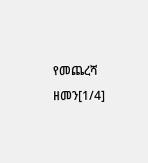የመጨረሻ ዘመን[1/4]